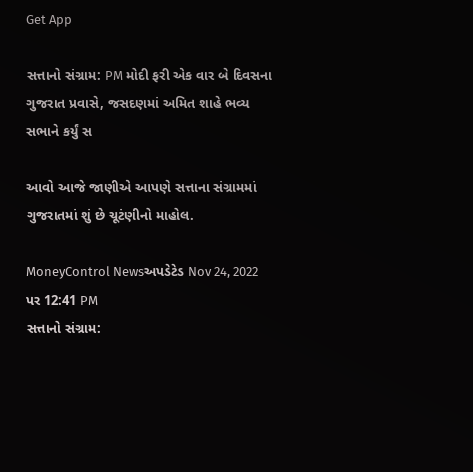Get App

સત્તાનો સંગ્રામ: PM મોદી ફરી એક વાર બે દિવસના ગુજરાત પ્રવાસે, જસદણમાં અમિત શાહે ભવ્ય સભાને કર્યું સ

આવો આજે જાણીએ આપણે સત્તાના સંગ્રામમાં ગુજરાતમાં શું છે ચૂટંણીનો માહોલ.

MoneyControl Newsઅપડેટેડ Nov 24, 2022 પર 12:41 PM
સત્તાનો સંગ્રામ: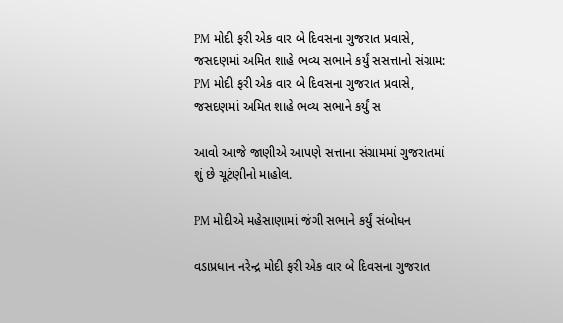PM મોદી ફરી એક વાર બે દિવસના ગુજરાત પ્રવાસે, જસદણમાં અમિત શાહે ભવ્ય સભાને કર્યું સસત્તાનો સંગ્રામ: PM મોદી ફરી એક વાર બે દિવસના ગુજરાત પ્રવાસે, જસદણમાં અમિત શાહે ભવ્ય સભાને કર્યું સ

આવો આજે જાણીએ આપણે સત્તાના સંગ્રામમાં ગુજરાતમાં શું છે ચૂટંણીનો માહોલ.

PM મોદીએ મહેસાણામાં જંગી સભાને કર્યું સંબોધન

વડાપ્રધાન નરેન્દ્ર મોદી ફરી એક વાર બે દિવસના ગુજરાત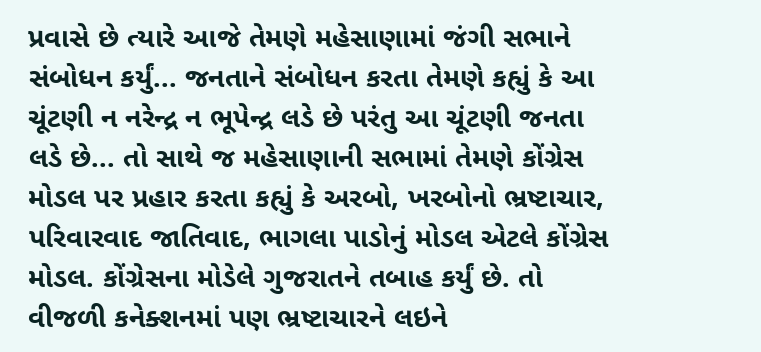પ્રવાસે છે ત્યારે આજે તેમણે મહેસાણામાં જંગી સભાને સંબોધન કર્યું... જનતાને સંબોધન કરતા તેમણે કહ્યું કે આ ચૂંટણી ન નરેન્દ્ર ન ભૂપેન્દ્ર લડે છે પરંતુ આ ચૂંટણી જનતા લડે છે... તો સાથે જ મહેસાણાની સભામાં તેમણે કોંગ્રેસ મોડલ પર પ્રહાર કરતા કહ્યું કે અરબો, ખરબોનો ભ્રષ્ટાચાર, પરિવારવાદ જાતિવાદ, ભાગલા પાડોનું મોડલ એટલે કોંગ્રેસ મોડલ. કોંગ્રેસના મોડેલે ગુજરાતને તબાહ કર્યું છે. તો વીજળી કનેક્શનમાં પણ ભ્રષ્ટાચારને લઇને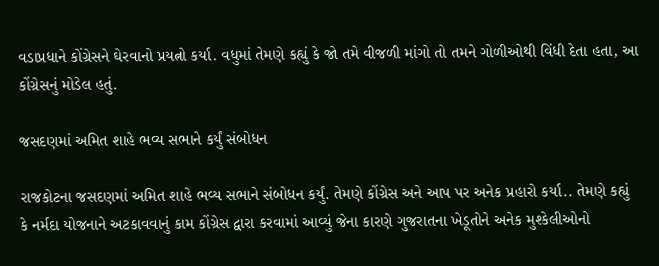વડાપ્રધાને કોંગ્રેસને ઘેરવાનો પ્રયત્નો કર્યા. વધુમાં તેમણે કહ્યું કે જો તમે વીજળી માંગો તો તમને ગોળીઓથી વિંધી દેતા હતા, આ કોંગ્રેસનું મોડેલ હતું.

જસદણમાં અમિત શાહે ભવ્ય સભાને કર્યું સંબોધન

રાજકોટના જસદણમાં અમિત શાહે ભવ્ય સભાને સંબોધન કર્યું. તેમણે કોંગ્રેસ અને આપ પર અનેક પ્રહારો કર્યા.. તેમણે કહ્યું કે નર્મદા યોજનાને અટકાવવાનું કામ કોંગ્રેસ દ્વારા કરવામાં આવ્યું જેના કારણે ગુજરાતના ખેડૂતોને અનેક મુશ્કેલીઓનો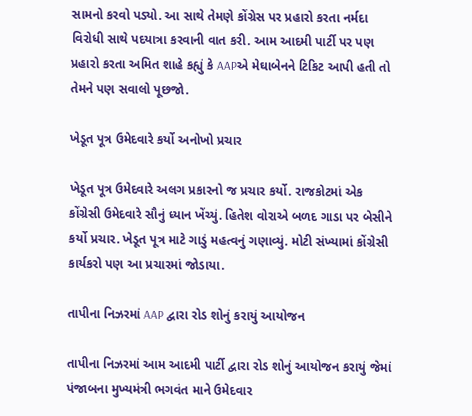સામનો કરવો પડ્યો. આ સાથે તેમણે કોંગ્રેસ પર પ્રહારો કરતા નર્મદા વિરોધી સાથે પદયાત્રા કરવાની વાત કરી. આમ આદમી પાર્ટી પર પણ પ્રહારો કરતા અમિત શાહે કહ્યું કે AAPએ મેઘાબેનને ટિકિટ આપી હતી તો તેમને પણ સવાલો પૂછજો.

ખેડૂત પૂત્ર ઉમેદવારે કર્યો અનોખો પ્રચાર

ખેડૂત પૂત્ર ઉમેદવારે અલગ પ્રકારનો જ પ્રચાર કર્યો. રાજકોટમાં એક કોંગ્રેસી ઉમેદવારે સૌનું ધ્યાન ખેંચ્યું. હિતેશ વોરાએ બળદ ગાડા પર બેસીને કર્યો પ્રચાર. ખેડૂત પૂત્ર માટે ગાડું મહત્વનું ગણાવ્યું. મોટી સંખ્યામાં કોંગ્રેસી કાર્યકરો પણ આ પ્રચારમાં જોડાયા.

તાપીના નિઝરમાં AAP દ્વારા રોડ શોનું કરાયું આયોજન

તાપીના નિઝરમાં આમ આદમી પાર્ટી દ્વારા રોડ શોનું આયોજન કરાયું જેમાં પંજાબના મુખ્યમંત્રી ભગવંત માને ઉમેદવાર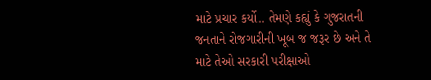માટે પ્રચાર કર્યો.. તેમણે કહ્યું કે ગુજરાતની જનતાને રોજગારીની ખૂબ જ જરૂર છે અને તે માટે તેઓ સરકારી પરીક્ષાઓ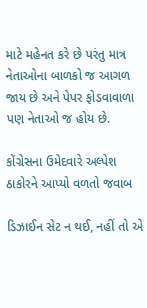માટે મહેનત કરે છે પરંતુ માત્ર નેતાઓના બાળકો જ આગળ જાય છે અને પેપર ફોડવાવાળા પણ નેતાઓ જ હોય છે.

કોંગ્રેસના ઉમેદવારે અલ્પેશ ઠાકોરને આપ્યો વળતો જવાબ

ડિઝાઈન સેટ ન થઈ, નહીં તો એ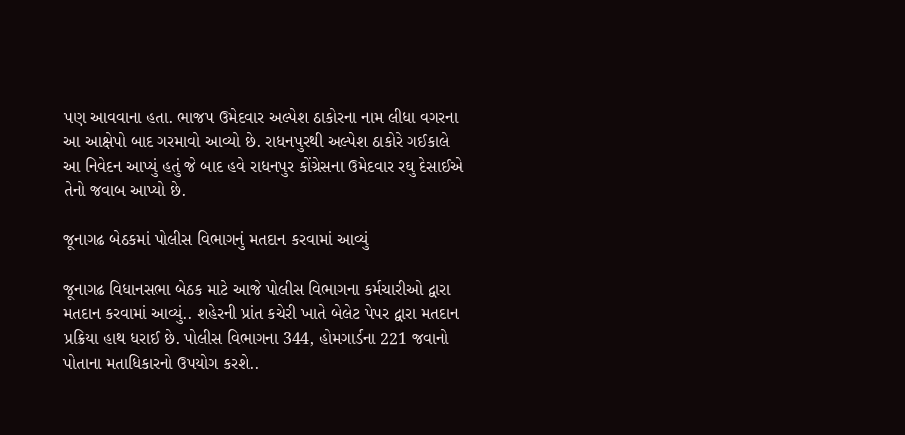પણ આવવાના હતા. ભાજપ ઉમેદવાર અલ્પેશ ઠાકોરના નામ લીધા વગરના આ આક્ષેપો બાદ ગરમાવો આવ્યો છે. રાધનપુરથી અલ્પેશ ઠાકોરે ગઈકાલે આ નિવેદન આપ્યું હતું જે બાદ હવે રાધનપુર કોંગ્રેસના ઉમેદવાર રઘુ દેસાઈએ તેનો જવાબ આપ્યો છે.

જૂનાગઢ બેઠકમાં પોલીસ વિભાગનું મતદાન કરવામાં આવ્યું

જૂનાગઢ વિધાનસભા બેઠક માટે આજે પોલીસ વિભાગના કર્મચારીઓ દ્વારા મતદાન કરવામાં આવ્યું.. શહેરની પ્રાંત કચેરી ખાતે બેલેટ પેપર દ્વારા મતદાન પ્રક્રિયા હાથ ધરાઈ છે. પોલીસ વિભાગના 344, હોમગાર્ડના 221 જવાનો પોતાના મતાધિકારનો ઉપયોગ કરશે..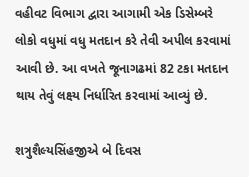વહીવટ વિભાગ દ્વારા આગામી એક ડિસેમ્બરે લોકો વધુમાં વધુ મતદાન કરે તેવી અપીલ કરવામાં આવી છે. આ વખતે જૂનાગઢમાં 82 ટકા મતદાન થાય તેવું લક્ષ્ય નિર્ધારિત કરવામાં આવ્યું છે.

શત્રુશૈલ્યસિંહજીએ બે દિવસ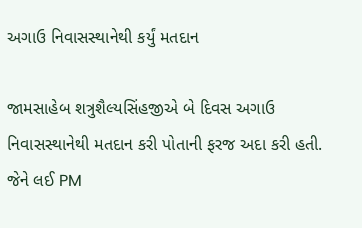અગાઉ નિવાસસ્થાનેથી કર્યું મતદાન

જામસાહેબ શત્રુશૈલ્યસિંહજીએ બે દિવસ અગાઉ નિવાસસ્થાનેથી મતદાન કરી પોતાની ફરજ અદા કરી હતી. જેને લઈ PM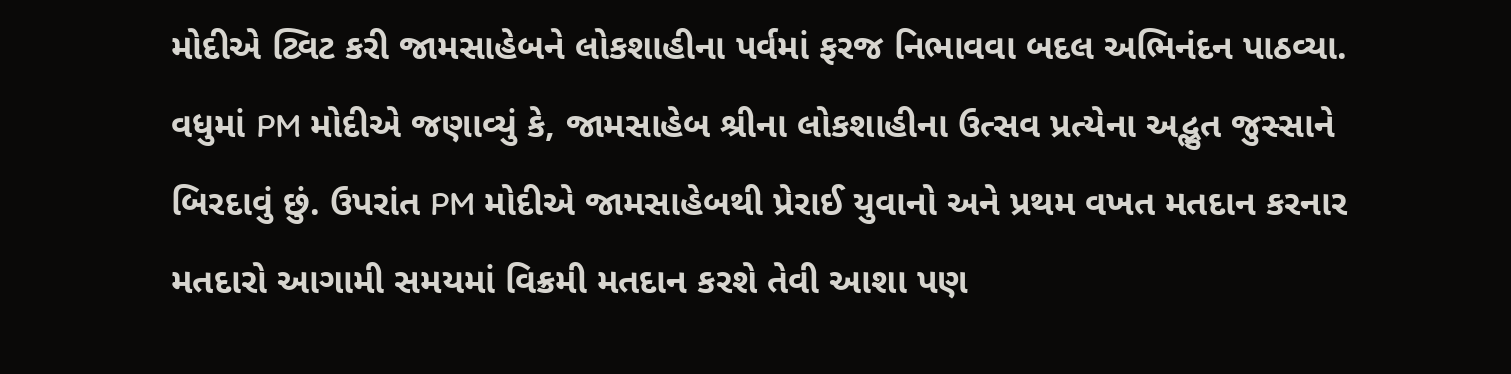મોદીએ ટ્વિટ કરી જામસાહેબને લોકશાહીના પર્વમાં ફરજ નિભાવવા બદલ અભિનંદન પાઠવ્યા. વધુમાં PM મોદીએ જણાવ્યું કે, જામસાહેબ શ્રીના લોકશાહીના ઉત્સવ પ્રત્યેના અદ્ભુત જુસ્સાને બિરદાવું છું. ઉપરાંત PM મોદીએ જામસાહેબથી પ્રેરાઈ યુવાનો અને પ્રથમ વખત મતદાન કરનાર મતદારો આગામી સમયમાં વિક્રમી મતદાન કરશે તેવી આશા પણ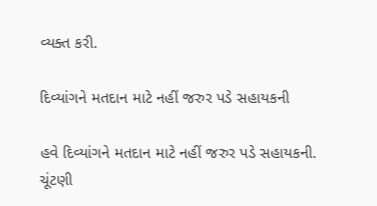વ્યક્ત કરી.

દિવ્યાંગને મતદાન માટે નહીં જરુર પડે સહાયકની

હવે દિવ્યાંગને મતદાન માટે નહીં જરુર પડે સહાયકની. ચૂંટણી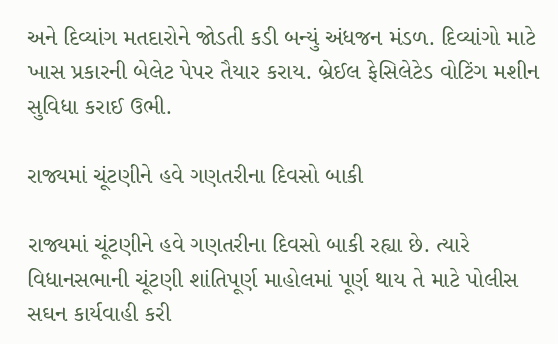અને દિવ્યાંગ મતદારોને જોડતી કડી બન્યું અંધજન મંડળ. દિવ્યાંગો માટે ખાસ પ્રકારની બેલેટ પેપર તૈયાર કરાય. બ્રેઈલ ફેસિલેટેડ વોટિંગ મશીન સુવિધા કરાઈ ઉભી.

રાજ્યમાં ચૂંટણીને હવે ગણતરીના દિવસો બાકી

રાજ્યમાં ચૂંટણીને હવે ગણતરીના દિવસો બાકી રહ્યા છે. ત્યારે વિધાનસભાની ચૂંટણી શાંતિપૂર્ણ માહોલમાં પૂર્ણ થાય તે માટે પોલીસ સઘન કાર્યવાહી કરી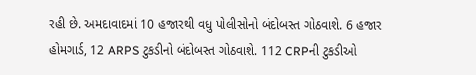રહી છે. અમદાવાદમાં 10 હજારથી વધુ પોલીસોનો બંદોબસ્ત ગોઠવાશે. 6 હજાર હોમગાર્ડ, 12 ARPS ટુકડીનો બંદોબસ્ત ગોઠવાશે. 112 CRPની ટુકડીઓ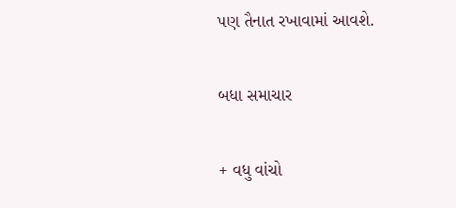પણ તૈનાત રખાવામાં આવશે.

બધા સમાચાર

+ વધુ વાંચો